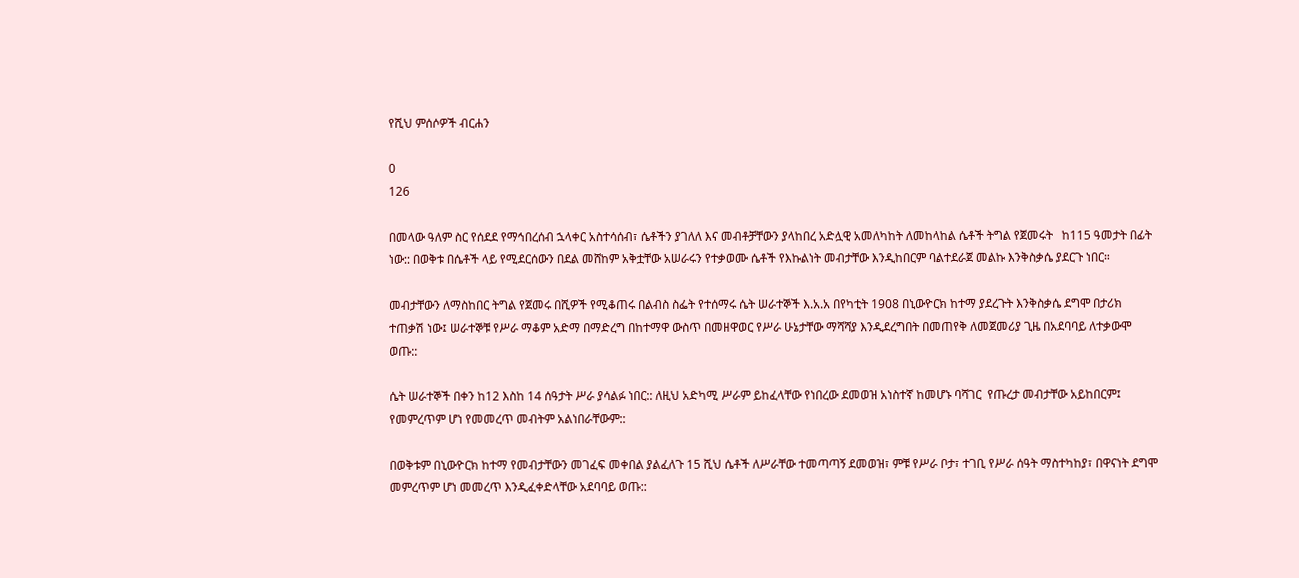የሺህ ምሰሶዎች ብርሐን

0
126

በመላው ዓለም ስር የሰደደ የማኅበረሰብ ኋላቀር አስተሳሰብ፣ ሴቶችን ያገለለ እና መብቶቻቸውን ያላከበረ አድሏዊ አመለካከት ለመከላከል ሴቶች ትግል የጀመሩት   ከ115 ዓመታት በፊት ነው:: በወቅቱ በሴቶች ላይ የሚደርሰውን በደል መሸከም አቅቷቸው አሠራሩን የተቃወሙ ሴቶች የእኩልነት መብታቸው እንዲከበርም ባልተደራጀ መልኩ እንቅስቃሴ ያደርጉ ነበር።

መብታቸውን ለማስከበር ትግል የጀመሩ በሺዎች የሚቆጠሩ በልብስ ስፌት የተሰማሩ ሴት ሠራተኞች እ.አ.አ በየካቲት 1908 በኒውዮርክ ከተማ ያደረጉት እንቅስቃሴ ደግሞ በታሪክ ተጠቃሽ ነው፤ ሠራተኞቹ የሥራ ማቆም አድማ በማድረግ በከተማዋ ውስጥ በመዘዋወር የሥራ ሁኔታቸው ማሻሻያ እንዲደረግበት በመጠየቅ ለመጀመሪያ ጊዜ በአደባባይ ለተቃውሞ ወጡ::

ሴት ሠራተኞች በቀን ከ12 እስከ 14 ሰዓታት ሥራ ያሳልፉ ነበር:: ለዚህ አድካሚ ሥራም ይከፈላቸው የነበረው ደመወዝ አነስተኛ ከመሆኑ ባሻገር  የጡረታ መብታቸው አይከበርም፤ የመምረጥም ሆነ የመመረጥ መብትም አልነበራቸውም::

በወቅቱም በኒውዮርክ ከተማ የመብታቸውን መገፈፍ መቀበል ያልፈለጉ 15 ሺህ ሴቶች ለሥራቸው ተመጣጣኝ ደመወዝ፣ ምቹ የሥራ ቦታ፣ ተገቢ የሥራ ሰዓት ማስተካከያ፣ በዋናነት ደግሞ መምረጥም ሆነ መመረጥ እንዲፈቀድላቸው አደባባይ ወጡ::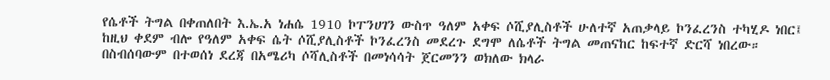የሴቶች ትግል በቀጠለበት እ.ኤ.አ ነሐሴ 1910 ኮፐንሀገን ውስጥ ዓለም አቀፍ ሶሺያሊስቶች ሁለተኛ አጠቃላይ ኮንፈረንስ ተካሂዶ ነበር፤ ከዚህ ቀደም ብሎ የዓለም አቀፍ ሴት ሶሺያሊስቶች ኮንፈረንስ መደረጉ ደግሞ ለሴቶች ትግል መጠናከር ከፍተኛ ድርሻ ነበረው። በስብሰባውም በተወሰነ ደረጃ በአሜሪካ ሶሻሊስቶች በመነሳሳት ጀርመንን ወክለው ክላራ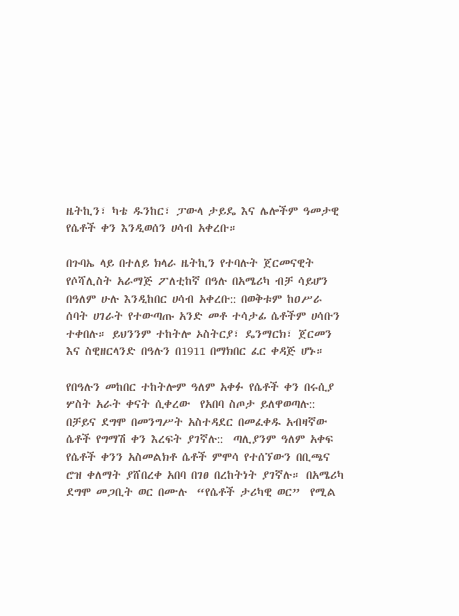ዜትኪን፣ ካቴ ዱንከር፣ ፓውላ ታይዴ እና ሌሎችም ዓመታዊ የሴቶች ቀን እንዲወሰን ሀሳብ አቀረቡ።

በጉባኤ ላይ በተለይ ክላራ ዜትኪን የተባሉት ጀርመናዊት የሶሻሊስት አራማጅ ፖለቲከኛ በዓሉ በአሜሪካ ብቻ ሳይሆን በዓለም ሁሉ እንዲከበር ሀሳብ አቀረቡ:: በወቅቱም ከዐሥራ ሰባት ሀገራት የተውጣጡ አንድ መቶ ተሳታፊ ሴቶችም ሀሳቡን ተቀበሉ። ይህንንም ተከትሎ ኦስትርያ፣ ዴንማርክ፣ ጀርመን እና ስዊዘርላንድ በዓሉን በ1911 በማክበር ፈር ቀዳጅ ሆኑ።

የበዓሉን መከበር ተከትሎም ዓለም አቀፉ የሴቶች ቀን በሩሲያ ሦስት አራት ቀናት ሲቀረው  የአበባ ስጦታ ይለዋወጣሉ:: በቻይና ደግሞ በመንግሥት አስተዳደር በመፈቀዱ አብዛኛው ሴቶች የግማሽ ቀን እረፍት ያገኛሉ::  ጣሊያንም ዓለም አቀፍ የሴቶች ቀንን አስመልክቶ ሴቶች ምሞሳ የተሰኘውን በቢጫና ሮዝ ቀለማት ያሸበረቀ አበባ በገፀ በረከትነት ያገኛሉ። በአሜሪካ ደግሞ መጋቢት ወር በሙሉ  “የሴቶች ታሪካዊ ወር”  የሚል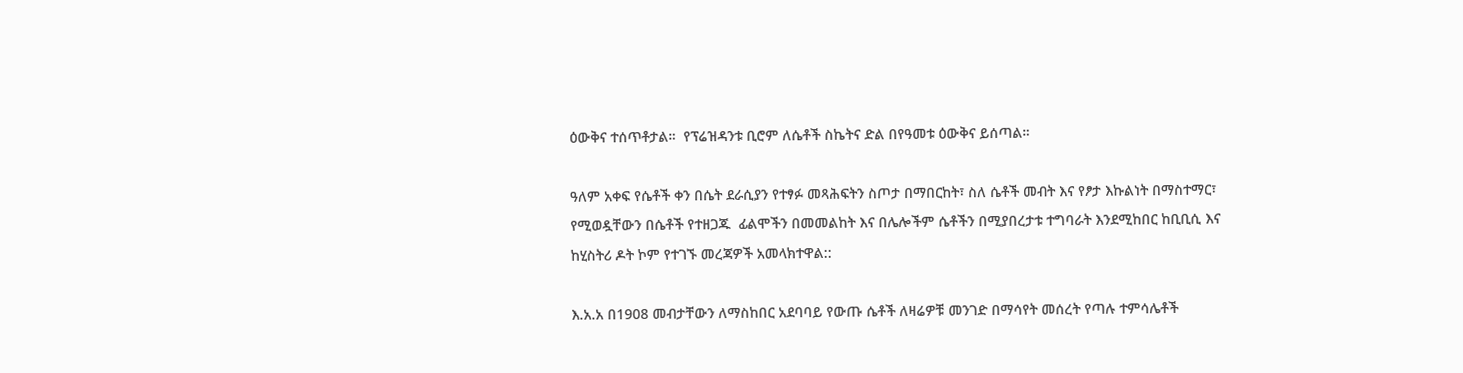ዕውቅና ተሰጥቶታል።  የፕሬዝዳንቱ ቢሮም ለሴቶች ስኬትና ድል በየዓመቱ ዕውቅና ይሰጣል።

ዓለም አቀፍ የሴቶች ቀን በሴት ደራሲያን የተፃፉ መጻሕፍትን ስጦታ በማበርከት፣ ስለ ሴቶች መብት እና የፆታ እኩልነት በማስተማር፣ የሚወዷቸውን በሴቶች የተዘጋጁ  ፊልሞችን በመመልከት እና በሌሎችም ሴቶችን በሚያበረታቱ ተግባራት እንደሚከበር ከቢቢሲ እና ከሂስትሪ ዶት ኮም የተገኙ መረጃዎች አመላክተዋል::

እ.አ.አ በ1908 መብታቸውን ለማስከበር አደባባይ የውጡ ሴቶች ለዛሬዎቹ መንገድ በማሳየት መሰረት የጣሉ ተምሳሌቶች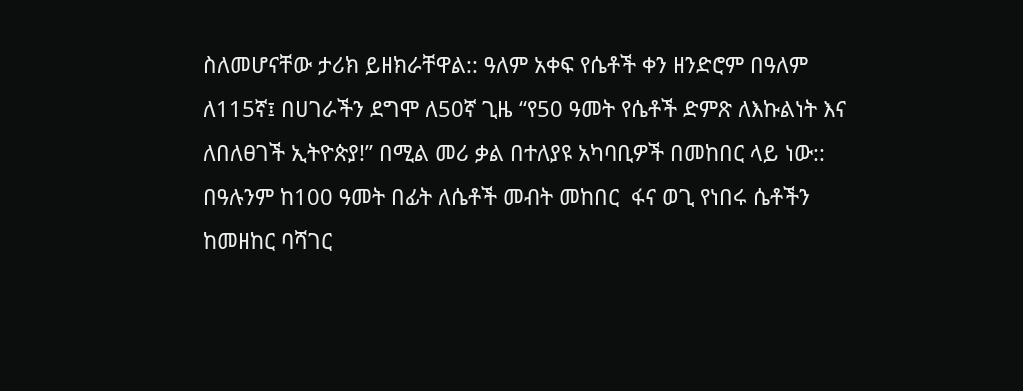ስለመሆናቸው ታሪክ ይዘክራቸዋል:: ዓለም አቀፍ የሴቶች ቀን ዘንድሮም በዓለም ለ115ኛ፤ በሀገራችን ደግሞ ለ50ኛ ጊዜ “የ50 ዓመት የሴቶች ድምጽ ለእኩልነት እና ለበለፀገች ኢትዮጵያ!” በሚል መሪ ቃል በተለያዩ አካባቢዎች በመከበር ላይ ነው:: በዓሉንም ከ100 ዓመት በፊት ለሴቶች መብት መከበር  ፋና ወጊ የነበሩ ሴቶችን ከመዘከር ባሻገር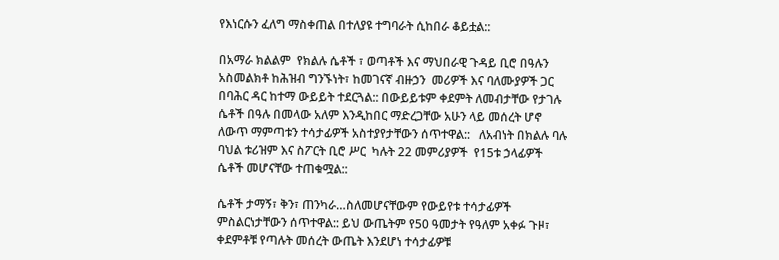የእነርሱን ፈለግ ማስቀጠል በተለያዩ ተግባራት ሲከበራ ቆይቷል::

በአማራ ክልልም  የክልሉ ሴቶች ፣ ወጣቶች እና ማህበራዊ ጉዳይ ቢሮ በዓሉን አስመልክቶ ከሕዝብ ግንኙነት፣ ከመገናኛ ብዙኃን  መሪዎች እና ባለሙያዎች ጋር በባሕር ዳር ከተማ ውይይት ተደርጓል:: በውይይቱም ቀደምት ለመብታቸው የታገሉ ሴቶች በዓሉ በመላው አለም እንዲከበር ማድረጋቸው አሁን ላይ መሰረት ሆኖ ለውጥ ማምጣቱን ተሳታፊዎች አስተያየታቸውን ሰጥተዋል::   ለአብነት በክልሉ ባሉ ባህል ቱሪዝም እና ስፖርት ቢሮ ሥር  ካሉት 22 መምሪያዎች  የ15ቱ ኃላፊዎች ሴቶች መሆናቸው ተጠቁሟል::

ሴቶች ታማኝ፣ ቅን፣ ጠንካራ…ስለመሆናቸውም የውይየቱ ተሳታፊዎች ምስልርነታቸውን ሰጥተዋል:: ይህ ውጤትም የ50 ዓመታት የዓለም አቀፉ ጉዞ፣ ቀደምቶቹ የጣሉት መሰረት ውጤት እንደሆነ ተሳታፊዎቹ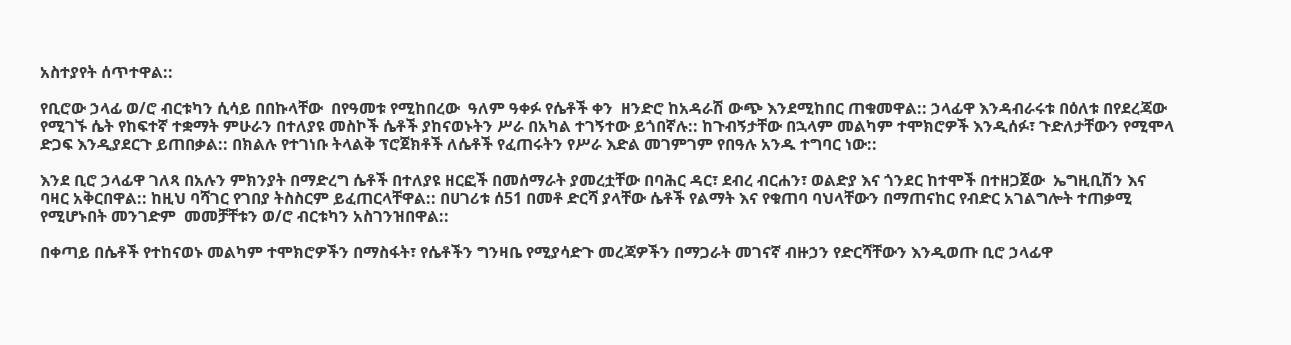አስተያየት ሰጥተዋል::

የቢሮው ኃላፊ ወ/ሮ ብርቱካን ሲሳይ በበኩላቸው  በየዓመቱ የሚከበረው  ዓለም ዓቀፉ የሴቶች ቀን  ዘንድሮ ከአዳራሽ ውጭ እንደሚከበር ጠቁመዋል:: ኃላፊዋ እንዳብራሩቱ በዕለቱ በየደረጃው የሚገኙ ሴት የከፍተኛ ተቋማት ምሁራን በተለያዩ መስኮች ሴቶች ያከናወኑትን ሥራ በአካል ተገኝተው ይጎበኛሉ:: ከጉብኝታቸው በኋላም መልካም ተሞክሮዎች እንዲሰፉ፣ ጉድለታቸውን የሚሞላ ድጋፍ እንዲያደርጉ ይጠበቃል:: በክልሉ የተገነቡ ትላልቅ ፕሮጀክቶች ለሴቶች የፈጠሩትን የሥራ እድል መገምገም የበዓሉ አንዱ ተግባር ነው::

እንደ ቢሮ ኃላፊዋ ገለጻ በአሉን ምክንያት በማድረግ ሴቶች በተለያዩ ዘርፎች በመሰማራት ያመረቷቸው በባሕር ዳር፣ ደብረ ብርሐን፣ ወልድያ እና ጎንደር ከተሞች በተዘጋጀው  ኤግዚቢሽን እና ባዛር አቅርበዋል:: ከዚህ ባሻገር የገበያ ትስስርም ይፈጠርላቸዋል:: በሀገሪቱ ሰ51 በመቶ ድርሻ ያላቸው ሴቶች የልማት እና የቁጠባ ባህላቸውን በማጠናከር የብድር አገልግሎት ተጠቃሚ የሚሆኑበት መንገድም  መመቻቸቱን ወ/ሮ ብርቱካን አስገንዝበዋል::

በቀጣይ በሴቶች የተከናወኑ መልካም ተሞክሮዎችን በማስፋት፣ የሴቶችን ግንዛቤ የሚያሳድጉ መረጃዎችን በማጋራት መገናኛ ብዙኃን የድርሻቸውን እንዲወጡ ቢሮ ኃላፊዋ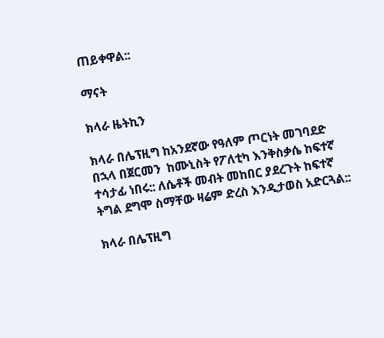ጠይቀዋል::

ማናት

ክላራ ዜትኪን

ክላራ በሌፕዚግ ከአንደኛው የዓለም ጦርነት መገባደድ በኋላ በጀርመን  ከሙኒስት የፖለቲካ እንቅስቃሴ ከፍተኛ ተሳታፊ ነበሩ:: ለሴቶች መብት መከበር ያደረጉት ከፍተኛ ትግል ደግሞ ስማቸው ዛሬም ድረስ እንዲታወስ አድርጓል::

ክላራ በሌፕዚግ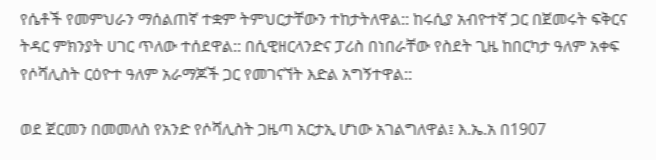የሴቶች የመምህራን ማሰልጠኛ ተቋም ትምህርታቸውን ተከታትለዋል:: ከሩሲያ አብዮተኛ ጋር በጀመሩት ፍቅርና ትዳር ምክንያት ሀገር ጥለው ተሰደዋል:: በሲዊዘርላንድና ፓሪስ በነበራቸው የስደት ጊዜ ከበርካታ ዓለም አቀፍ የሶሻሊስት ርዕዮተ ዓለም አራማጆች ጋር የመገናኘት እድል አግኝተዋል::

ወደ ጀርመን በመመለስ የአንድ የሶሻሊስት ጋዜጣ አርታኢ ሆነው አገልግለዋል፤ እ.ኤ.አ በ1907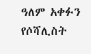ዓለም አቀፉን የሶሻሊስት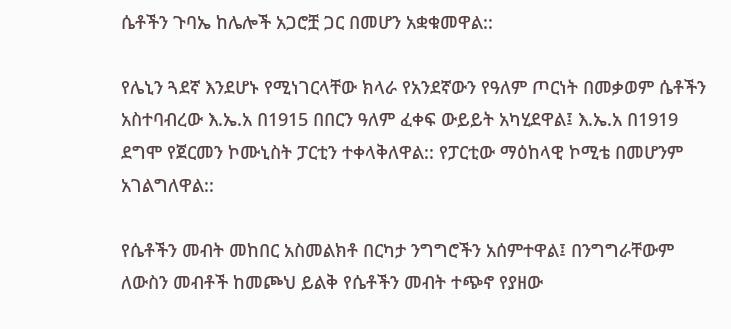ሴቶችን ጉባኤ ከሌሎች አጋሮቿ ጋር በመሆን አቋቁመዋል::

የሌኒን ጓደኛ እንደሆኑ የሚነገርላቸው ክላራ የአንደኛውን የዓለም ጦርነት በመቃወም ሴቶችን አስተባብረው እ.ኤ.አ በ1915 በበርን ዓለም ፈቀፍ ውይይት አካሂደዋል፤ እ.ኤ.አ በ1919 ደግሞ የጀርመን ኮሙኒስት ፓርቲን ተቀላቅለዋል:: የፓርቲው ማዕከላዊ ኮሚቴ በመሆንም አገልግለዋል::

የሴቶችን መብት መከበር አስመልክቶ በርካታ ንግግሮችን አሰምተዋል፤ በንግግራቸውም ለውስን መብቶች ከመጮህ ይልቅ የሴቶችን መብት ተጭኖ የያዘው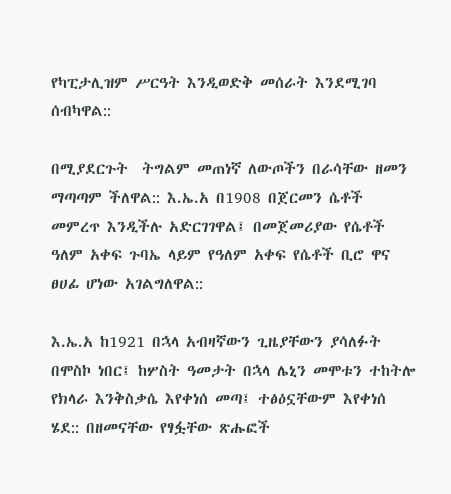የካፒታሊዝም ሥርዓት እንዲወድቅ መሰራት እንደሚገባ ሰብካዋል::

በሚያደርጉት  ትግልም መጠነኛ ለውጦችን በራሳቸው ዘመን ማጣጣም ችለዋል:: እ.ኤ.አ በ1908 በጀርመን ሴቶች መምረጥ እንዲችሉ አድርገገዋል፤ በመጀመሪያው የሴቶች ዓለም አቀፍ ጉባኤ ላይም የዓለም አቀፍ የሴቶች ቢሮ ዋና ፀሀፊ ሆነው አገልግለዋል::

እ.ኤ.አ ከ1921 በኋላ አብዛኛውን ጊዜያቸውን ያሳለፉት በሞስኮ ነበር፤ ከሦስት ዓመታት በኋላ ሌኒን መሞቱን ተከትሎ የክላራ እንቅስቃሴ እየቀነሰ መጣ፤ ተፅዕኗቸውም እየቀነሰ ሄደ:: በዘመናቸው የፃፏቸው ጽሑፎች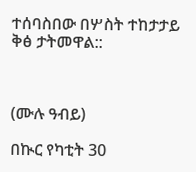ተሰባስበው በሦስት ተከታታይ ቅፅ ታትመዋል::



(ሙሉ ዓብይ)

በኲር የካቲት 30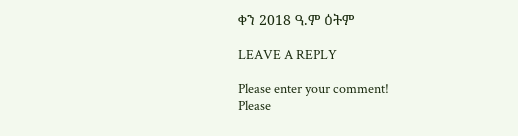ቀን 2018 ዓ.ም ዕትም

LEAVE A REPLY

Please enter your comment!
Please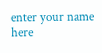enter your name here